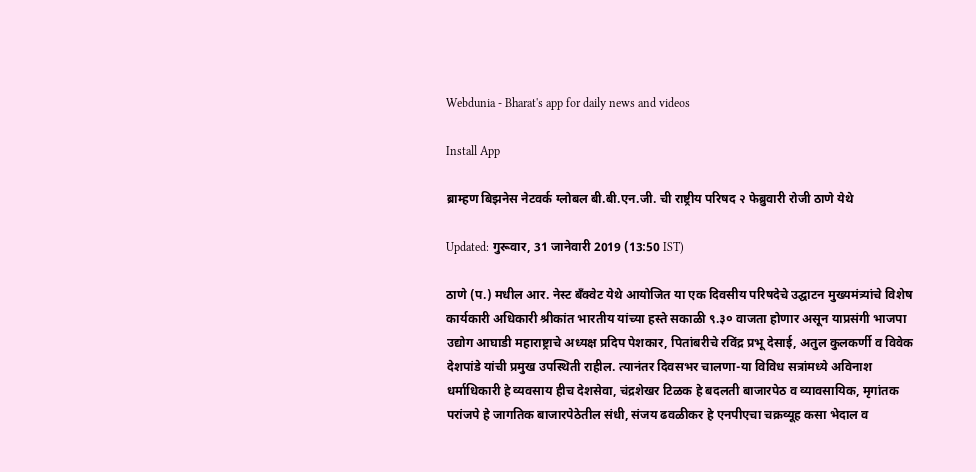Webdunia - Bharat's app for daily news and videos

Install App

ब्राम्हण बिझनेस नेटवर्क ग्लोबल बी.बी.एन.जी. ची राष्ट्रीय परिषद २ फेब्रुवारी रोजी ठाणे येथे

Updated: गुरूवार, 31 जानेवारी 2019 (13:50 IST)

ठाणे (प.) मधील आर. नेस्ट बँक्वेट येथे आयोजित या एक दिवसीय परिषदेचे उद्घाटन मुख्यमंत्र्यांचे विशेष कार्यकारी अधिकारी श्रीकांत भारतीय यांच्या हस्ते सकाळी ९.३० वाजता होणार असून याप्रसंगी भाजपा उद्योग आघाडी महाराष्ट्राचे अध्यक्ष प्रदिप पेशकार, पितांबरीचे रविंद्र प्रभू देसाई, अतुल कुलकर्णी व विवेक देशपांडे यांची प्रमुख उपस्थिती राहील. त्यानंतर दिवसभर चालणा-या विविध सत्रांमध्ये अविनाश धर्माधिकारी हे व्यवसाय हीच देशसेवा, चंद्रशेखर टिळक हे बदलती बाजारपेठ व व्यावसायिक, मृगांतक परांजपे हे जागतिक बाजारपेठेतील संधी, संजय ढवळीकर हे एनपीएचा चक्रव्यूह कसा भेदाल व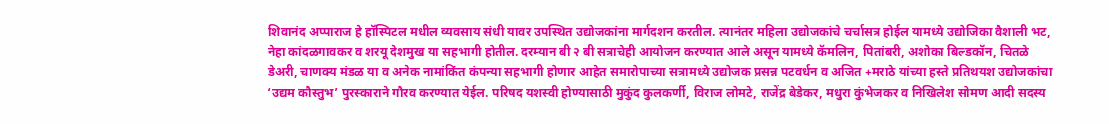शिवानंद अप्पाराज हे हॉस्पिटल मधील व्यवसाय संधी यावर उपस्थित उद्योजकांना मार्गदशन करतील. त्यानंतर महिला उद्योजकांचे चर्चासत्र होईल यामध्ये उद्योजिका वैशाली भट, नेहा कांदळगावकर व शरयू देशमुख या सहभागी होतील. दरम्यान बी २ बी सत्राचेही आयोजन करण्यात आले असून यामध्ये कॅमलिन, पितांबरी, अशोका बिल्डकॉन, चितळे डेअरी, चाणक्य मंडळ या व अनेक नामांकिंत कंपन्या सहभागी होणार आहेत समारोपाच्या सत्रामध्ये उद्योजक प्रसन्न पटवर्धन व अजित +मराठे यांच्या हस्ते प्रतिथयश उद्योजकांचा ‘उद्यम कौस्तुभ’ पुरस्काराने गौरव करण्यात येईल. परिषद यशस्वी होण्यासाठी मुकुंद कुलकर्णी, विराज लोमटे, राजेंद्र बेडेकर, मधुरा कुंभेजकर व निखिलेश सोमण आदी सदस्य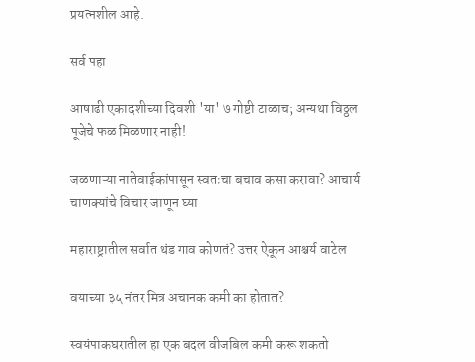प्रयत्नशील आहे.

सर्व पहा

आषाढी एकादशीच्या दिवशी 'या' ७ गोष्टी टाळाच; अन्यथा विठ्ठल पूजेचे फळ मिळणार नाही!

जळणाऱ्या नातेवाईकांपासून स्वतःचा बचाव कसा करावा? आचार्य चाणक्यांचे विचार जाणून घ्या

महाराष्ट्रातील सर्वात थंड गाव कोणतं? उत्तर ऐकून आश्चर्य वाटेल

वयाच्या ३५ नंतर मित्र अचानक कमी का होतात?

स्वयंपाकघरातील हा एक बदल वीजबिल कमी करू शकतो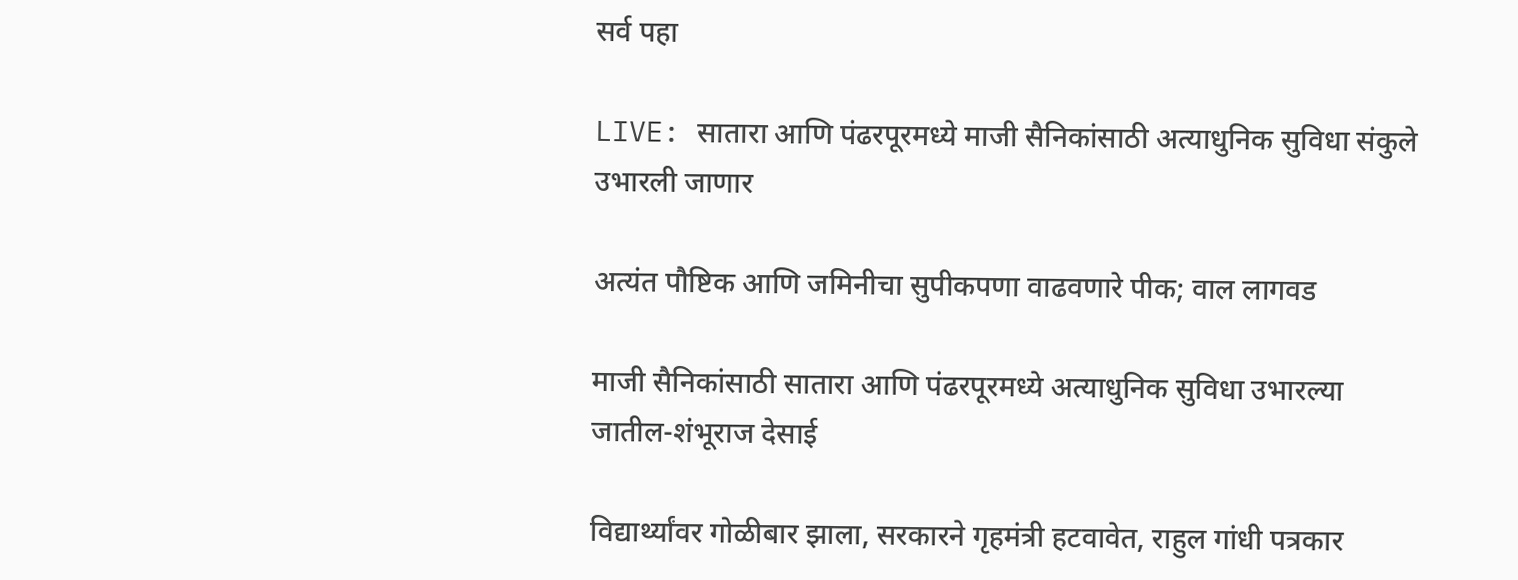सर्व पहा

LIVE: सातारा आणि पंढरपूरमध्ये माजी सैनिकांसाठी अत्याधुनिक सुविधा संकुले उभारली जाणार

अत्यंत पौष्टिक आणि जमिनीचा सुपीकपणा वाढवणारे पीक; वाल लागवड

माजी सैनिकांसाठी सातारा आणि पंढरपूरमध्ये अत्याधुनिक सुविधा उभारल्या जातील-शंभूराज देसाई

विद्यार्थ्यांवर गोळीबार झाला, सरकारने गृहमंत्री हटवावेत, राहुल गांधी पत्रकार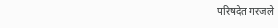परिषदेत गरजले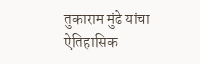तुकाराम मुंढे यांचा ऐतिहासिक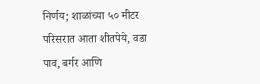निर्णय; शाळांच्या ५० मीटर परिसरात आता शीतपेये, वडा पाव, बर्गर आणि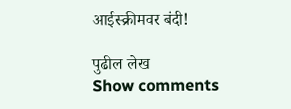आईस्क्रीमवर बंदी!

पुढील लेख
Show comments